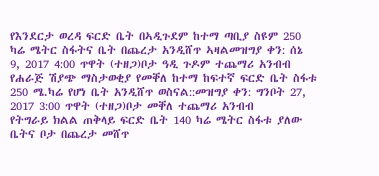የእንደርታ ወረዳ ፍርድ ቤት በኣዲጉደም ከተማ ጣቢያ ስዩም 250 ካሬ ሜትር ስፋትና ቤት በጨረታ አንዲሸጥ ኣዛልመዝግያ ቀን: ሰኔ 9, 2017 4:00 ጥዋት (ተዘጋ)ቦታ ዓዲ ጉዶም ተጨማሪ አንብብ
የሐራጅ ሽያጭ ማስታወቂያ የመቐለ ከተማ ከፍተኛ ፍርድ ቤት ስፋቱ 250 ሜ.ካሬ የሆነ ቤት አንዲሸጥ ወስናል::መዝግያ ቀን: ግንቦት 27, 2017 3:00 ጥዋት (ተዘጋ)ቦታ መቐለ ተጨማሪ አንብብ
የትግራይ ክልል ጠቅላይ ፍርድ ቤት 140 ካሬ ሜትር ስፋቱ ያለው ቤትና ቦታ በጨረታ መሸጥ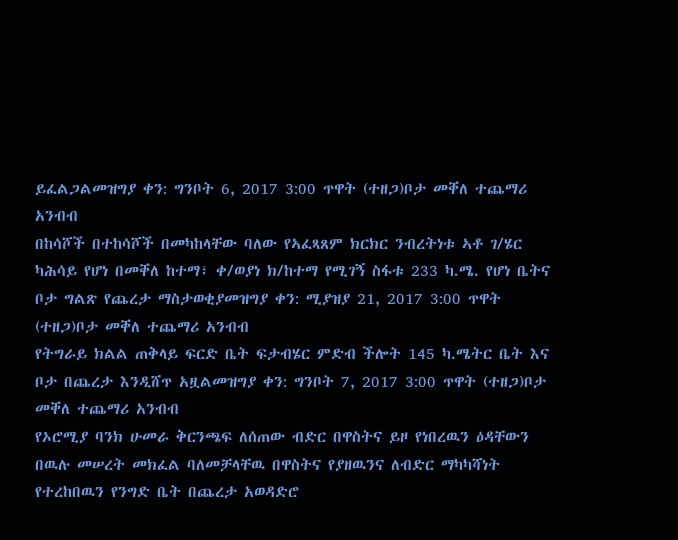ይፈልጋልመዝግያ ቀን: ግንቦት 6, 2017 3:00 ጥዋት (ተዘጋ)ቦታ መቐለ ተጨማሪ አንብብ
በከሳሾች በተከሳሾች በመካከላቸው ባለው የኣፈጻጸም ክርክር ንብረትነቱ ኣቶ ገ/ሄር ካሕሳይ የሆነ በመቐለ ከተማ፣ ቀ/ወያነ ክ/ከተማ የሚገኝ ስፋቱ 233 ካ.ሜ. የሆነ ቤትና ቦታ ግልጽ የጨረታ ማስታወቂያመዝግያ ቀን: ሚያዝያ 21, 2017 3:00 ጥዋት (ተዘጋ)ቦታ መቐለ ተጨማሪ አንብብ
የትግራይ ክልል ጠቅላይ ፍርድ ቤት ፍታብሄር ምድብ ችሎት 145 ካ.ሜትር ቤት እና ቦታ በጨረታ እንዲሸጥ አዟልመዝግያ ቀን: ግንቦት 7, 2017 3:00 ጥዋት (ተዘጋ)ቦታ መቐለ ተጨማሪ አንብብ
የኦሮሚያ ባንክ ሁመራ ቅርንጫፍ ለሰጠው ብድር በዋስትና ይዞ የነበረዉን ዕዳቸውን በዉሉ መሠረት መክፈል ባለመቻላቸዉ በዋስትና የያዘዉንና ለብድር ማካካሻነት የተረከበዉን የንግድ ቤት በጨረታ አወዳድሮ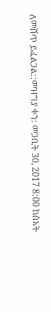ለመሸጥ ይፈልጋል::መዝግያ ቀን: መጋቢት 30, 2017 8:00 ከሰአት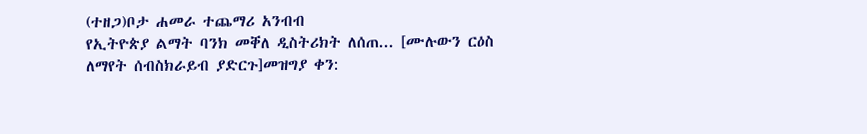(ተዘጋ)ቦታ ሐመራ ተጨማሪ አንብብ
የኢትዮጵያ ልማት ባንክ መቐለ ዲስትሪክት ለሰጠ... [ሙሉውን ርዕስ ለማየት ሰብስክራይብ ያድርጉ]መዝግያ ቀን: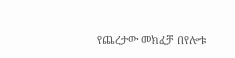የጨረታው መክፈቻ በየሎቱ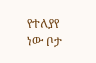የተለያየ ነው ቦታ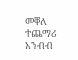መቐለ ተጨማሪ አንብብ